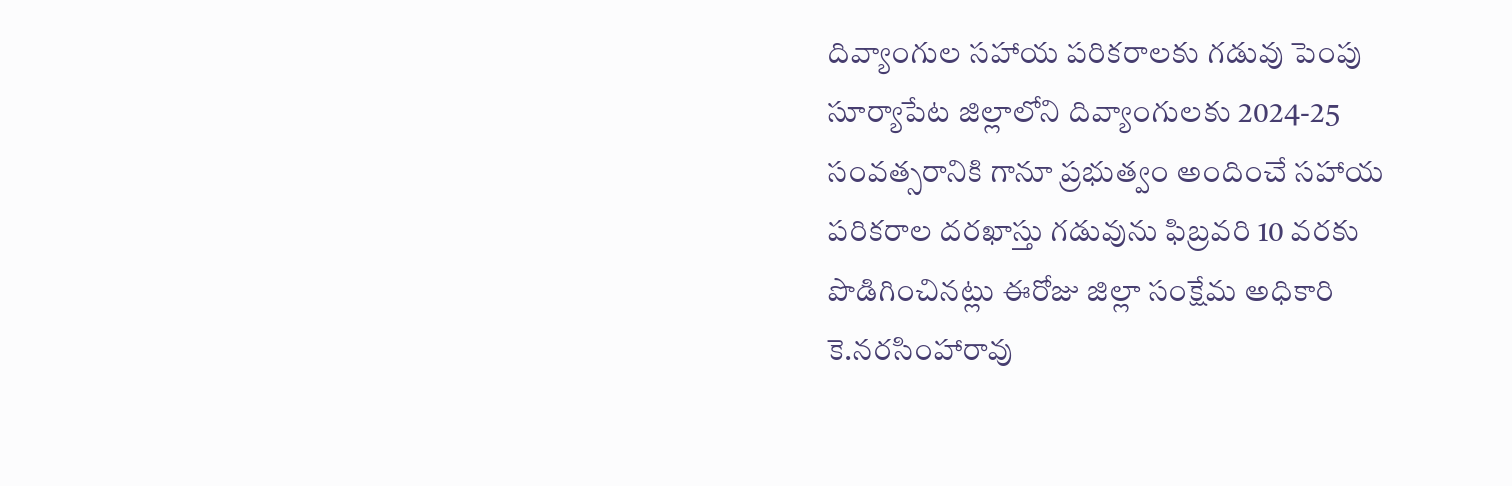దివ్యాంగుల సహాయ పరికరాలకు గడువు పెంపు
సూర్యాపేట జిల్లాలోని దివ్యాంగులకు 2024-25 సంవత్సరానికి గానూ ప్రభుత్వం అందించే సహాయ పరికరాల దరఖాస్తు గడువును ఫిబ్రవరి 10 వరకు పొడిగించినట్లు ఈరోజు జిల్లా సంక్షేమ అధికారి కె.నరసింహారావు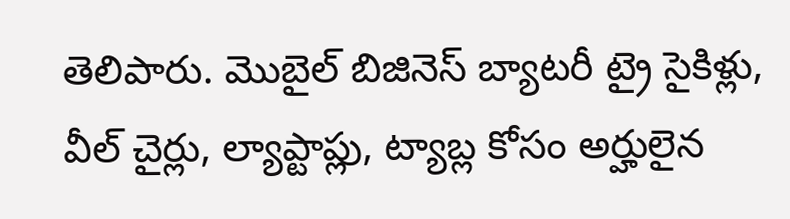తెలిపారు. మొబైల్ బిజినెస్ బ్యాటరీ ట్రై సైకిళ్లు, వీల్ చైర్లు, ల్యాప్టాప్లు, ట్యాబ్ల కోసం అర్హులైన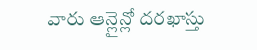వారు ఆన్లైన్లో దరఖాస్తు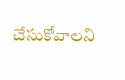చేసుకోవాలని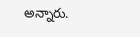అన్నారు.